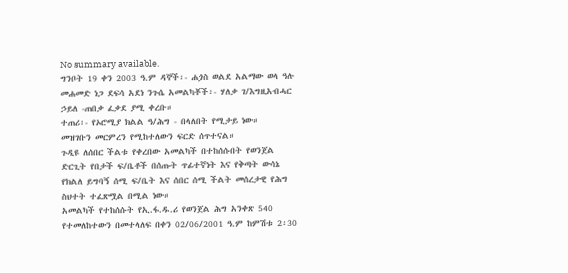No summary available.
ግንቦት 19 ቀን 2003 ዓ.ም ዳኞች፡- ሐጏስ ወልደ አልማው ወላ ዓሉ መሐመድ ነጋ ደፍሳ አደነ ንጉሴ አመልካቾች፡- ሃለቃ ገ/እግዚአብሓር ኃይለ -ጠበቃ ፈቃደ ያሚ ቀረቡ።
ተጠሪ፡- የኦሮሚያ ክልል ዓ/ሕግ - በላለበት የሚታይ ነው።
መዝገቡን መርምረን የሚከተለውን ፍርድ ሰጥተናል።
ጉዲዩ ለሰበር ችልቱ የቀረበው አመልካች በተከሰሱበት የወንጀል ድርጊት የበታች ፍ/ቤቶች በሰጡት ጥፊተኛነት እና የቅጣት ውሳኔ የክልለ ይግባኝ ሰሚ ፍ/ቤት እና ሰበር ሰሚ ችልት መሰረታዊ የሕግ ስህተት ተፈጽሟል በሚል ነው።
አመልካች የተከሰሱት የኢ.ፋ.ዱ.ሪ የወንጀል ሕግ አንቀጽ 540 የተመለከተውን በመተላለፍ በቀን 02/06/2001 ዓ.ም ከምሽቱ 2፡30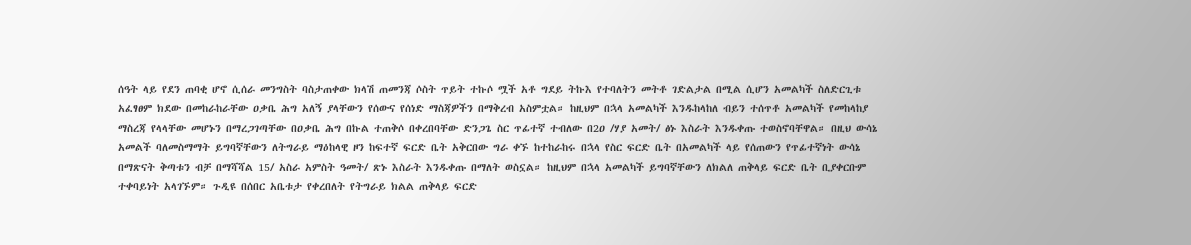ሰዓት ላይ የደን ጠባቂ ሆኖ ሲሰራ መንግስት ባስታጠቀው ክላሽ ጠመንጃ ሶስት ጥይት ተኩሶ ሟች አቶ ግደይ ትኩእ የተባለትን መትቶ ገድልታል በሚል ሲሆን አመልካች ስለድርጊቱ አፈፃፀም ክደው በመከራከራቸው ዐቃቤ ሕግ አለኝ ያላቸውን የሰውና የሰነድ ማስጃዎችን በማቅረብ አስምቷል። ከዚህም በኋላ አመልካች እንዱከላከለ ብይን ተሰጥቶ አመልካች የመከላከያ ማስረጃ የላላቸው መሆኑን በማረጋገጣቸው በዐቃቤ ሕግ በኩል ተጠቅሶ በቀረበባቸው ድንጋጌ ስር ጥፊተኛ ተብለው በ2ዐ /ሃያ አመት/ ፅኑ እስራት እንዱቀጡ ተወስኖባቸዋል። በዚህ ውሳኔ አመልች ባለመስማማት ይግባኛቸውን ለትግራይ ማዕከላዊ ዞን ከፍተኛ ፍርድ ቤት አቅርበው ግራ ቀኙ ከተከራከሩ በኋላ የስር ፍርድ ቤት በአመልካች ላይ የሰጠውን የጥፊተኛነት ውሳኔ በማጽናት ቅጣቱን ብቻ በማሻሻል 15/ አስራ አምስት ዓመት/ ጽኑ እስራት እንዱቀጡ በማለት ወስኗል። ከዚህም በኋላ አመልካች ይግባኛቸውን ለክልለ ጠቅላይ ፍርድ ቤት ቢያቀርቡም ተቀባይነት አላገኙም። ጉዲዩ በሰበር አቤቱታ የቀረበለት የትግራይ ክልል ጠቅላይ ፍርድ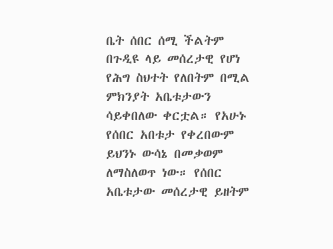ቤት ሰበር ሰሚ ችልትም በጉዲዩ ላይ መሰረታዊ የሆነ የሕግ ስህተት የለበትም በሚል ምክንያት አቤቱታውን ሳይቀበለው ቀርቷል። የአሁኑ የሰበር አበቱታ የቀረበውም ይህንኑ ውሳኔ በመቃወም ለማስለወጥ ነው። የሰበር አቤቱታው መሰረታዊ ይዘትም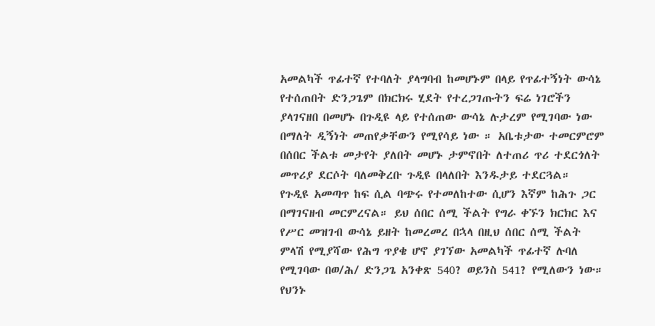አመልካች ጥፊተኛ የተባለት ያላግባብ ከመሆኑም በላይ የጥፊተኝነት ውሳኔ የተሰጠበት ድንጋጌም በክርክሩ ሂደት የተረጋገጡትን ፍሬ ነገሮችን ያላገናዘበ በመሆኑ በጉዲዩ ላይ የተሰጠው ውሳኔ ሉታረም የሚገባው ነው በማለት ዲኝነት መጠየቃቸውን የሚየሳይ ነው ። አቤቱታው ተመርምሮም በሰበር ችልቱ መታየት ያለበት መሆኑ ታምኖበት ለተጠሪ ጥሪ ተደርጎለት መጥሪያ ደርሶት ባለመቅረቡ ጉዲዩ በላለበት እንዱታይ ተደርጓል።
የጉዲዩ አመጣጥ ከፍ ሲል ባጭሩ የተመለከተው ሲሆን እኛም ከሕጉ ጋር በማገናዘብ መርምረናል። ይህ ሰበር ሰሚ ችልት የግራ ቀኙን ክርክር እና የሥር መዝገብ ውሳኔ ይዘት ከመረመረ በኋላ በዚህ ሰበር ሰሚ ችልት ምላሽ የሚያሻው የሕግ ጥያቄ ሆኖ ያገኘው አመልካች ጥፊተኛ ሉባለ የሚገባው በወ/ሕ/ ድንጋጌ አንቀጽ 540? ወይንስ 541? የሚለውን ነው። የህንኑ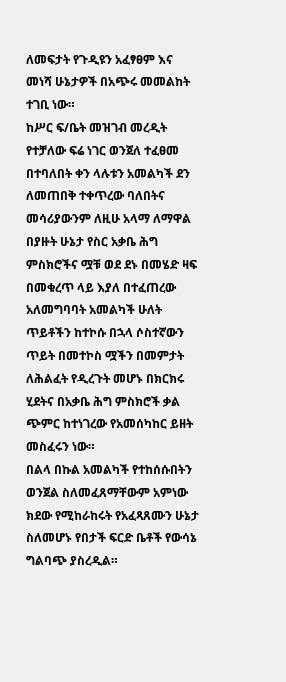ለመፍታት የጉዲዩን አፈፃፀም እና መነሻ ሁኔታዎች በአጭሩ መመልከት ተገቢ ነው።
ከሥር ፍ/ቤት መዝገብ መረዲት የተቻለው ፍሬ ነገር ወንጀለ ተፈፀመ በተባለበት ቀን ላሉቱን አመልካች ደን ለመጠበቅ ተቀጥረው ባለበትና መሳሪያውንም ለዚሁ አላማ ለማዋል በያዙት ሁኔታ የስር አቃቤ ሕግ ምስክሮችና ሟቹ ወደ ደኑ በመሄድ ዛፍ በመቁረጥ ላይ እያለ በተፈጠረው አለመግባባት አመልካች ሁለት ጥይቶችን ከተኮሱ በኋላ ሶስተኛውን ጥይት በመተኮስ ሟችን በመምታት ለሕልፈት የዲረጉት መሆኑ በክርክሩ ሂደትና በአቃቤ ሕግ ምስክሮች ቃል ጭምር ከተነገረው የአመሰካከር ይዘት መስፈሩን ነው።
በልላ በኩል አመልካች የተከሰሱበትን ወንጀል ስለመፈጸማቸውም አምነው ክደው የሚከራከሩት የአፈጻጸሙን ሁኔታ ስለመሆኑ የበታች ፍርድ ቤቶች የውሳኔ ግልባጭ ያስረዲል።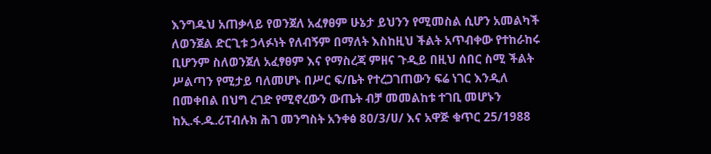እንግዱህ አጠቃላይ የወንጀለ አፈፃፀም ሁኔታ ይህንን የሚመስል ሲሆን አመልካች ለወንጀል ድርጊቱ ኃላፉነት የለብኝም በማለት እስከዚህ ችልት አጥብቀው የተከራከሩ ቢሆንም ስለወንጀለ አፈፃፀም እና የማስረጃ ምዘና ጉዲይ በዚህ ሰበር ስሚ ችልት ሥልጣን የሚታይ ባለመሆኑ በሥር ፍ/ቤት የተረጋገጠውን ፍሬ ነገር እንዲለ በመቀበል በህግ ረገድ የሚኖረውን ውጤት ብቻ መመልከቱ ተገቢ መሆኑን ከኢ.ፋ.ዱ.ሪፐብሉክ ሕገ መንግስት አንቀፅ 8ዐ/3/ሀ/ እና አዋጅ ቁጥር 25/1988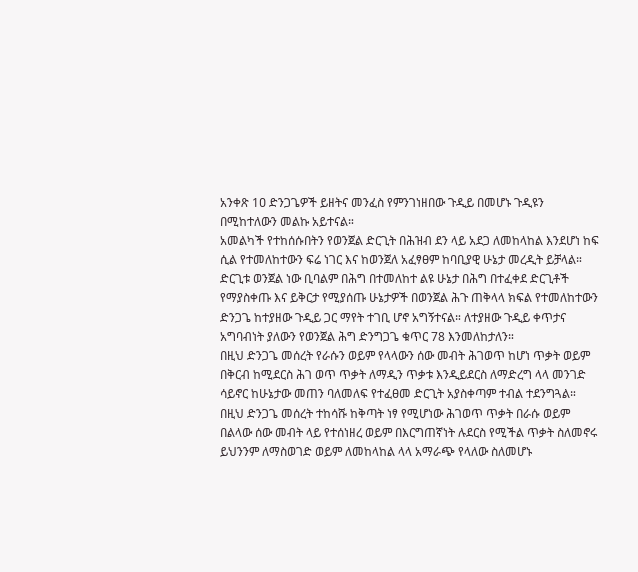አንቀጽ 1ዐ ድንጋጌዎች ይዘትና መንፈስ የምንገነዘበው ጉዲይ በመሆኑ ጉዲዩን በሚከተለውን መልኩ አይተናል።
አመልካች የተከሰሱበትን የወንጀል ድርጊት በሕዝብ ደን ላይ አደጋ ለመከላከል እንደሆነ ከፍ ሲል የተመለከተውን ፍሬ ነገር እና ከወንጀለ አፈፃፀም ከባቢያዊ ሁኔታ መረዲት ይቻላል።
ድርጊቱ ወንጀል ነው ቢባልም በሕግ በተመለከተ ልዩ ሁኔታ በሕግ በተፈቀደ ድርጊቶች የማያስቀጡ እና ይቅርታ የሚያሰጡ ሁኔታዎች በወንጀል ሕጉ ጠቅላላ ክፍል የተመለከተውን ድንጋጌ ከተያዘው ጉዲይ ጋር ማየት ተገቢ ሆኖ አግኝተናል። ለተያዘው ጉዲይ ቀጥታና አግባብነት ያለውን የወንጀል ሕግ ድንግጋጌ ቁጥር 78 እንመለከታለን።
በዚህ ድንጋጌ መሰረት የራሱን ወይም የላላውን ሰው መብት ሕገወጥ ከሆነ ጥቃት ወይም በቅርብ ከሚደርስ ሕገ ወጥ ጥቃት ለማዲን ጥቃቱ እንዲይደርስ ለማድረግ ላላ መንገድ ሳይኖር ከሁኔታው መጠን ባለመለፍ የተፈፀመ ድርጊት አያስቀጣም ተብል ተደንግጓል። በዚህ ድንጋጌ መሰረት ተከሳሹ ከቅጣት ነፃ የሚሆነው ሕገወጥ ጥቃት በራሱ ወይም በልላው ሰው መብት ላይ የተሰነዘረ ወይም በእርግጠኛነት ሉደርስ የሚችል ጥቃት ስለመኖሩ ይህንንም ለማስወገድ ወይም ለመከላከል ላላ አማራጭ የላለው ስለመሆኑ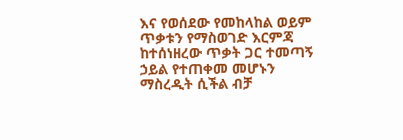እና የወሰደው የመከላከል ወይም ጥቃቱን የማስወገድ እርምጃ ከተሰነዘረው ጥቃት ጋር ተመጣኝ ኃይል የተጠቀመ መሆኑን ማስረዲት ሲችል ብቻ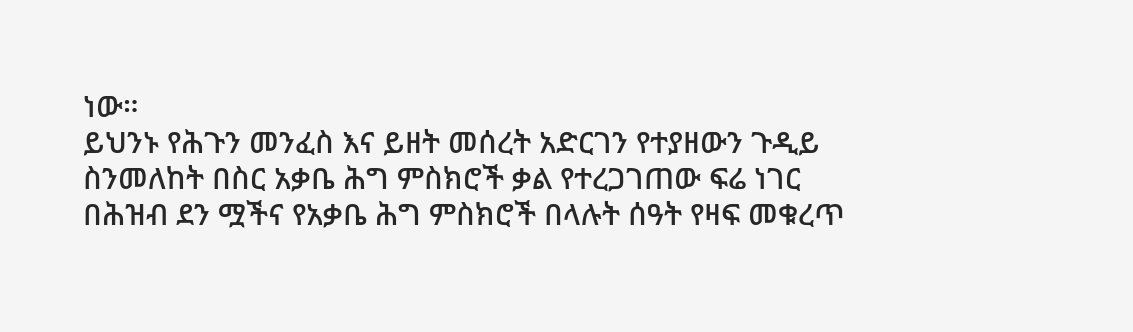ነው።
ይህንኑ የሕጉን መንፈስ እና ይዘት መሰረት አድርገን የተያዘውን ጉዲይ ስንመለከት በስር አቃቤ ሕግ ምስክሮች ቃል የተረጋገጠው ፍሬ ነገር በሕዝብ ደን ሟችና የአቃቤ ሕግ ምስክሮች በላሉት ሰዓት የዛፍ መቁረጥ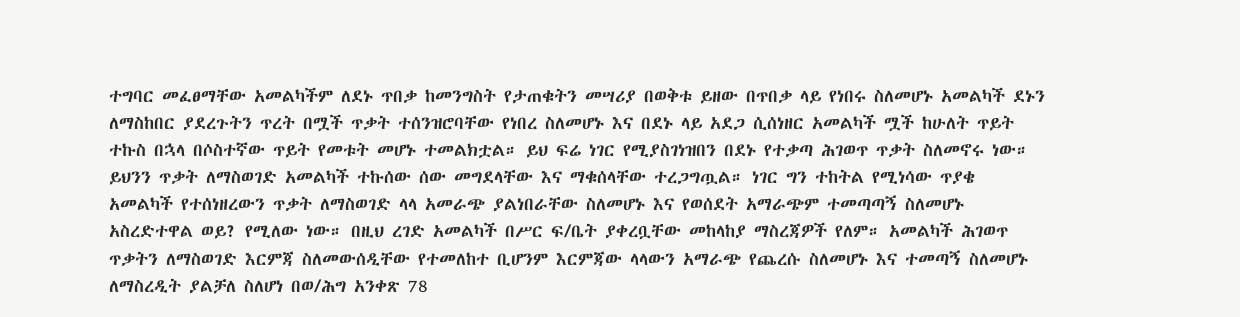ተግባር መፈፀማቸው አመልካችም ለደኑ ጥበቃ ከመንግስት የታጠቁትን መሣሪያ በወቅቱ ይዘው በጥበቃ ላይ የነበሩ ስለመሆኑ አመልካች ደኑን ለማስከበር ያደረጉትን ጥረት በሟች ጥቃት ተሰንዝሮባቸው የነበረ ስለመሆኑ እና በደኑ ላይ አደጋ ሲሰነዘር አመልካች ሟች ከሁለት ጥይት ተኩስ በኋላ በሶስተኛው ጥይት የመቱት መሆኑ ተመልክቷል። ይህ ፍሬ ነገር የሚያስገነዝበን በደኑ የተቃጣ ሕገወጥ ጥቃት ስለመኖሩ ነው። ይህንን ጥቃት ለማስወገድ አመልካች ተኩሰው ሰው መግደላቸው እና ማቁሰላቸው ተረጋግጧል። ነገር ግን ተከትል የሚነሳው ጥያቄ አመልካች የተሰነዘረውን ጥቃት ለማስወገድ ላላ አመራጭ ያልነበራቸው ስለመሆኑ እና የወሰደት አማራጭም ተመጣጣኝ ስለመሆኑ አስረድተዋል ወይ? የሚለው ነው። በዚህ ረገድ አመልካች በሥር ፍ/ቤት ያቀረቧቸው መከላከያ ማስረጃዎች የለም። አመልካች ሕገወጥ ጥቃትን ለማስወገድ እርምጃ ስለመውሰዲቸው የተመለከተ ቢሆንም እርምጃው ላላውን አማራጭ የጨረሱ ስለመሆኑ እና ተመጣኝ ስለመሆኑ ለማስረዲት ያልቻለ ስለሆነ በወ/ሕግ አንቀጽ 78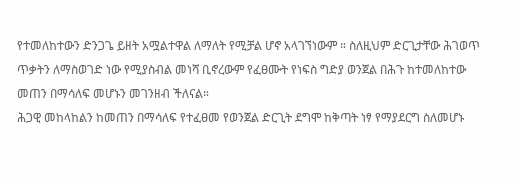የተመለከተውን ድንጋጌ ይዘት አሟልተዋል ለማለት የሚቻል ሆኖ አላገኘነውም ። ስለዚህም ድርጊታቸው ሕገወጥ ጥቃትን ለማስወገድ ነው የሚያስብል መነሻ ቢኖረውም የፈፀሙት የነፍስ ግድያ ወንጀል በሕጉ ከተመለከተው መጠን በማሳለፍ መሆኑን መገንዘብ ችለናል።
ሕጋዊ መከላከልን ከመጠን በማሳለፍ የተፈፀመ የወንጀል ድርጊት ደግሞ ከቅጣት ነፃ የማያደርግ ስለመሆኑ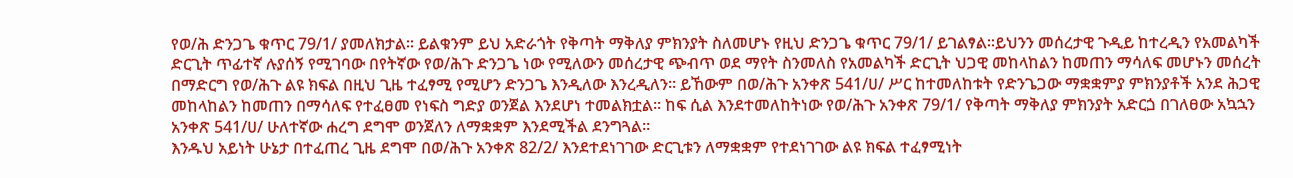የወ/ሕ ድንጋጌ ቁጥር 79/1/ ያመለክታል። ይልቁንም ይህ አድራጎት የቅጣት ማቅለያ ምክንያት ስለመሆኑ የዚህ ድንጋጌ ቁጥር 79/1/ ይገልፃል።ይህንን መሰረታዊ ጉዲይ ከተረዲን የአመልካች ድርጊት ጥፊተኛ ሉያሰኝ የሚገባው በየትኛው የወ/ሕጉ ድንጋጌ ነው የሚለውን መሰረታዊ ጭብጥ ወደ ማየት ስንመለስ የአመልካች ድርጊት ህጋዊ መከላከልን ከመጠን ማሳለፍ መሆኑን መሰረት በማድርግ የወ/ሕጉ ልዩ ክፍል በዚህ ጊዜ ተፈፃሚ የሚሆን ድንጋጌ እንዲለው እንረዲለን። ይኸውም በወ/ሕጉ አንቀጽ 541/ሀ/ ሥር ከተመለከቱት የድንጌጋው ማቋቋምያ ምክንያቶች አንደ ሕጋዊ መከላከልን ከመጠን በማሳለፍ የተፈፀመ የነፍስ ግድያ ወንጀል እንደሆነ ተመልክቷል። ከፍ ሲል እንደተመለከትነው የወ/ሕጉ አንቀጽ 79/1/ የቅጣት ማቅለያ ምክንያት አድርጏ በገለፀው አኳኋን አንቀጽ 541/ሀ/ ሁለተኛው ሐረግ ደግሞ ወንጀለን ለማቋቋም እንደሚችል ደንግጓል።
እንዱህ አይነት ሁኔታ በተፈጠረ ጊዜ ደግሞ በወ/ሕጉ አንቀጽ 82/2/ እንደተደነገገው ድርጊቱን ለማቋቋም የተደነገገው ልዩ ክፍል ተፈፃሚነት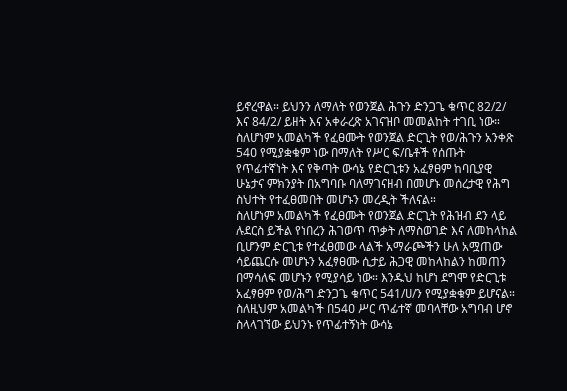ይኖረዋል። ይህንን ለማለት የወንጀል ሕጉን ድንጋጌ ቁጥር 82/2/ እና 84/2/ ይዘት እና አቀራረጽ አገናዝቦ መመልከት ተገቢ ነው።
ስለሆነም አመልካች የፈፀሙት የወንጀል ድርጊት የወ/ሕጉን አንቀጽ 54ዐ የሚያቋቁም ነው በማለት የሥር ፍ/ቤቶች የሰጡት የጥፊተኛነት እና የቅጣት ውሳኔ የድርጊቱን አፈፃፀም ከባቢያዊ ሁኔታና ምክንያት በአግባቡ ባለማገናዘብ በመሆኑ መሰረታዊ የሕግ ስህተት የተፈፀመበት መሆኑን መረዲት ችለናል።
ስለሆነም አመልካች የፈፀሙት የወንጀል ድርጊት የሕዝብ ደን ላይ ሉደርስ ይችል የነበረን ሕገወጥ ጥቃት ለማስወገድ እና ለመከላከል ቢሆንም ድርጊቱ የተፈፀመው ላልች አማራጮችን ሁለ አሟጠው ሳይጨርሱ መሆኑን አፈፃፀሙ ሲታይ ሕጋዊ መከላከልን ከመጠን በማሳለፍ መሆኑን የሚያሳይ ነው። እንዱህ ከሆነ ደግሞ የድርጊቱ አፈፃፀም የወ/ሕግ ድንጋጌ ቁጥር 541/ሀ/ን የሚያቋቁም ይሆናል።
ስለዚህም አመልካች በ54ዐ ሥር ጥፊተኛ መባላቸው አግባብ ሆኖ ስላላገኘው ይህንኑ የጥፊተኝነት ውሳኔ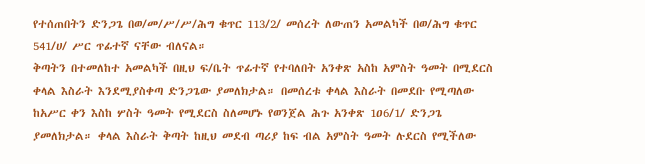የተሰጠበትን ድንጋጌ በወ/መ/ሥ/ሥ/ሕግ ቁጥር 113/2/ መሰረት ለውጠን አመልካች በወ/ሕግ ቁጥር 541/ሀ/ ሥር ጥፊተኛ ናቸው ብለናል።
ቅጣትን በተመለከተ አመልካች በዚህ ፍ/ቤት ጥፊተኛ የተባለበት አንቀጽ አስከ አምስት ዓመት በሚደርስ ቀላል እስራት እንደሚያስቀጣ ድንጋጌው ያመለክታል። በመሰረቱ ቀላል እስራት በመደቡ የሚጣለው ከአሥር ቀን እስከ ሦስት ዓመት የሚደርስ ስለመሆኑ የወንጀል ሕጉ አንቀጽ 1ዐ6/1/ ድንጋጌ ያመለክታል። ቀላል እስራት ቅጣት ከዚህ መደብ ጣሪያ ከፍ ብል አምስት ዓመት ሉደርስ የሚችለው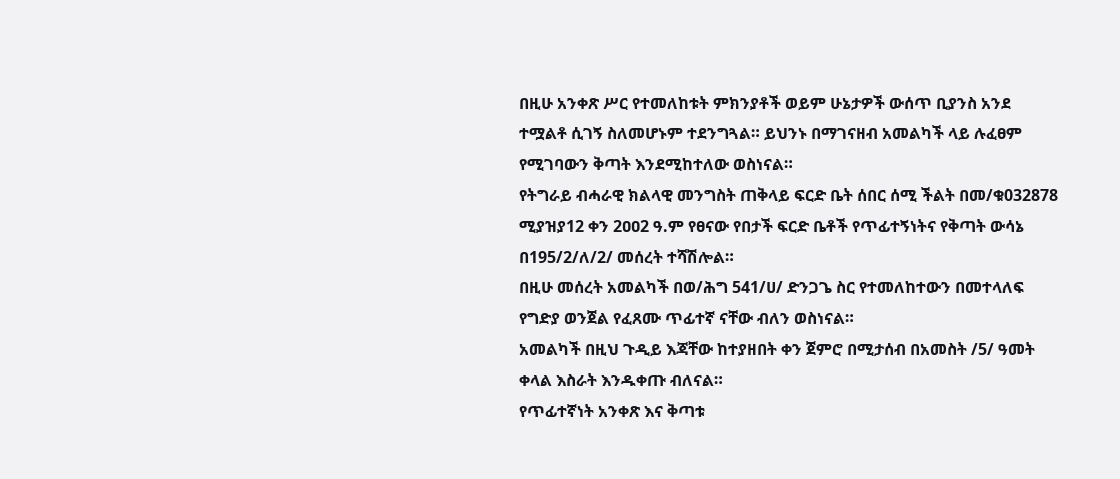በዚሁ አንቀጽ ሥር የተመለከቱት ምክንያቶች ወይም ሁኔታዎች ውሰጥ ቢያንስ አንደ ተሟልቶ ሲገኝ ስለመሆኑም ተደንግጓል። ይህንኑ በማገናዘብ አመልካች ላይ ሉፈፀም የሚገባውን ቅጣት እንደሚከተለው ወስነናል።
የትግራይ ብሓራዊ ክልላዊ መንግስት ጠቅላይ ፍርድ ቤት ሰበር ሰሚ ችልት በመ/ቁ032878 ሚያዝያ12 ቀን 2ዐዐ2 ዓ.ም የፀናው የበታች ፍርድ ቤቶች የጥፊተኝነትና የቅጣት ውሳኔ በ195/2/ለ/2/ መሰረት ተሻሽሎል።
በዚሁ መሰረት አመልካች በወ/ሕግ 541/ሀ/ ድንጋጌ ስር የተመለከተውን በመተላለፍ የግድያ ወንጀል የፈጸሙ ጥፊተኛ ናቸው ብለን ወስነናል።
አመልካች በዚህ ጉዲይ እጃቸው ከተያዘበት ቀን ጀምሮ በሚታሰብ በአመስት /5/ ዓመት ቀላል እስራት እንዱቀጡ ብለናል።
የጥፊተኛነት አንቀጽ እና ቅጣቱ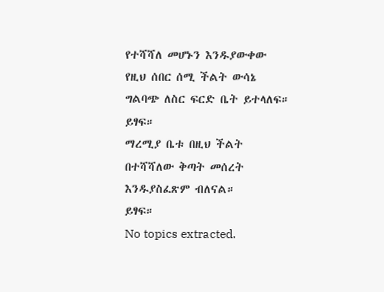የተሻሻለ መሆኑን እንዱያውቀው የዚህ ሰበር ሰሚ ችልት ውሳኔ ግልባጭ ለስር ፍርድ ቤት ይተላለፍ። ይፃፍ።
ማረሚያ ቤቱ በዚህ ችልት በተሻሻለው ቅጣት መሰረት እንዱያስፈጽም ብለናል።
ይፃፍ።
No topics extracted.